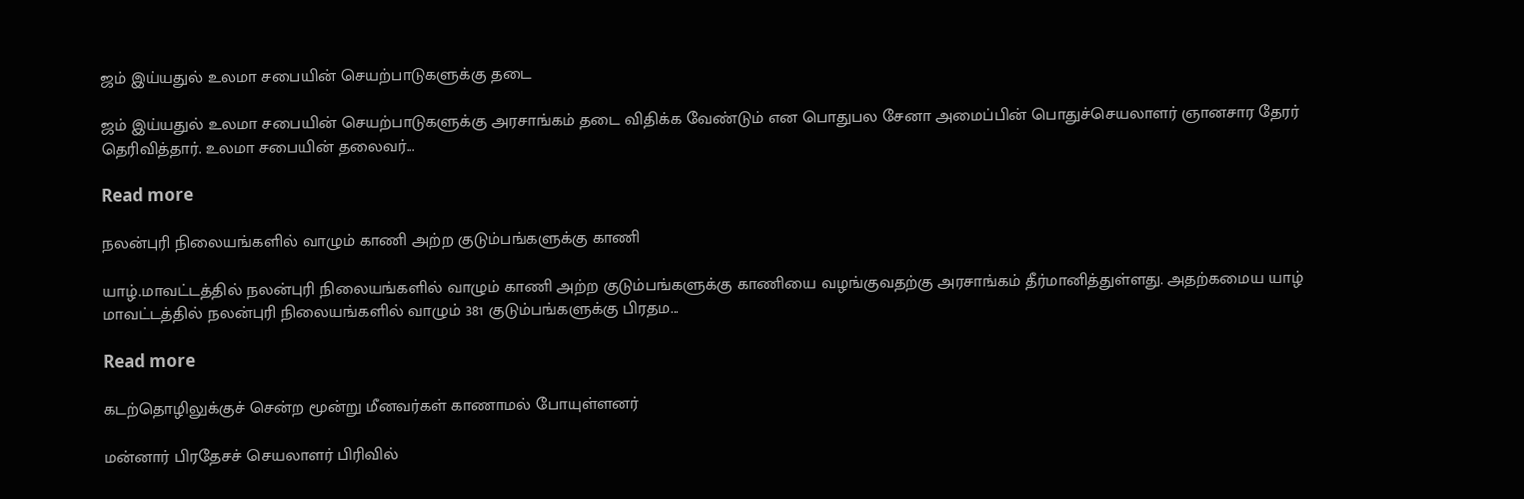ஜம் இய்யதுல் உலமா சபையின் செயற்பாடுகளுக்கு தடை

ஜம் இய்யதுல் உலமா சபையின் செயற்பாடுகளுக்கு அரசாங்கம் தடை விதிக்க வேண்டும் என பொதுபல சேனா அமைப்பின் பொதுச்செயலாளர் ஞானசார தேரர் தெரிவித்தார். உலமா சபையின் தலைவர்...

Read more

நலன்புரி நிலையங்களில் வாழும் காணி அற்ற குடும்பங்களுக்கு காணி

யாழ்.மாவட்டத்தில் நலன்புரி நிலையங்களில் வாழும் காணி அற்ற குடும்பங்களுக்கு காணியை வழங்குவதற்கு அரசாங்கம் தீர்மானித்துள்ளது. அதற்கமைய யாழ் மாவட்டத்தில் நலன்புரி நிலையங்களில் வாழும் 381 குடும்பங்களுக்கு பிரதம...

Read more

கடற்தொழிலுக்குச் சென்ற மூன்று மீனவர்கள் காணாமல் போயுள்ளனர்

மன்னார் பிரதேசச் செயலாளர் பிரிவில்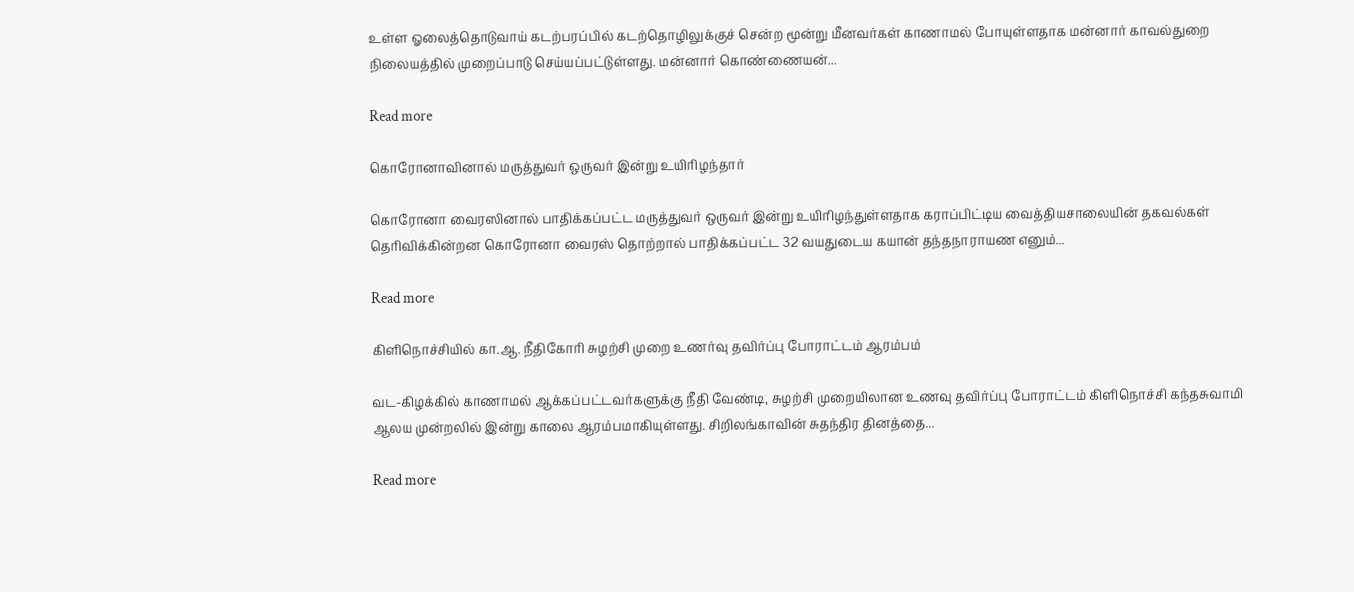உள்ள ஓலைத்தொடுவாய் கடற்பரப்பில் கடற்தொழிலுக்குச் சென்ற மூன்று மீனவர்கள் காணாமல் போயுள்ளதாக மன்னார் காவல்துறை நிலையத்தில் முறைப்பாடு செய்யப்பட்டுள்ளது. மன்னார் கொண்ணையன்...

Read more

கொரோனாவினால் மருத்துவர் ஒருவர் இன்று உயிரிழந்தார்

கொரோனா வைரஸினால் பாதிக்கப்பட்ட மருத்துவர் ஒருவர் இன்று உயிரிழந்துள்ளதாக கராப்பிட்டிய வைத்தியசாலையின் தகவல்கள் தெரிவிக்கின்றன கொரோனா வைரஸ் தொற்றால் பாதிக்கப்பட்ட 32 வயதுடைய கயான் தந்தநாராயண எனும்...

Read more

கிளிநொச்சியில் கா.ஆ. நீதிகோரி சுழற்சி முறை உணர்வு தவிர்ப்பு போராட்டம் ஆரம்பம்

வட-கிழக்கில் காணாமல் ஆக்கப்பட்டவர்களுக்கு நீதி வேண்டி, சுழற்சி முறையிலான உணவு தவிர்ப்பு போராட்டம் கிளிநொச்சி கந்தசுவாமி ஆலய முன்றலில் இன்று காலை ஆரம்பமாகியுள்ளது. சிறிலங்காவின் சுதந்திர தினத்தை...

Read more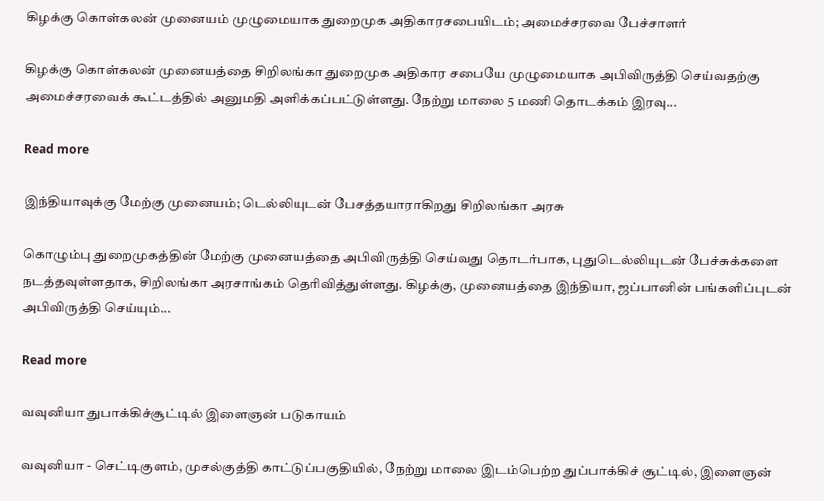கிழக்கு கொள்கலன் முனையம் முழுமையாக துறைமுக அதிகாரசபையிடம்; அமைச்சரவை பேச்சாளர்

கிழக்கு கொள்கலன் முனையத்தை சிறிலங்கா துறைமுக அதிகார சபையே முழுமையாக அபிவிருத்தி செய்வதற்கு அமைச்சரவைக் கூட்டத்தில் அனுமதி அளிக்கப்பட்டுள்ளது. நேற்று மாலை 5 மணி தொடக்கம் இரவு...

Read more

இந்தியாவுக்கு மேற்கு முனையம்; டெல்லியுடன் பேசத்தயாராகிறது சிறிலங்கா அரசு

கொழும்பு துறைமுகத்தின் மேற்கு முனையத்தை அபிவிருத்தி செய்வது தொடர்பாக, புதுடெல்லியுடன் பேச்சுக்களை நடத்தவுள்ளதாக, சிறிலங்கா அரசாங்கம் தெரிவித்துள்ளது. கிழக்கு, முனையத்தை இந்தியா, ஜப்பானின் பங்களிப்புடன் அபிவிருத்தி செய்யும்...

Read more

வவுனியா துபாக்கிச்சூட்டில் இளைஞன் படுகாயம்

வவுனியா - செட்டிகுளம், முசல்குத்தி காட்டுப்பகுதியில், நேற்று மாலை இடம்பெற்ற துப்பாக்கிச் சூட்டில், இளைஞன்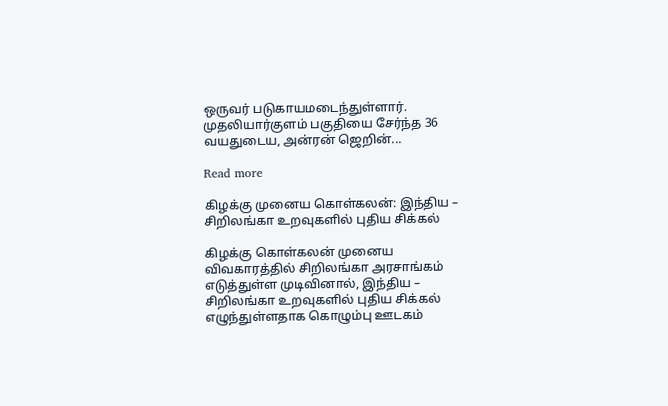ஒருவர் படுகாயமடைந்துள்ளார். முதலியார்குளம் பகுதியை சேர்ந்த 36 வயதுடைய, அன்ரன் ஜெறின்...

Read more

கிழக்கு முனைய கொள்கலன்: இந்திய – சிறிலங்கா உறவுகளில் புதிய சிக்கல்

கிழக்கு கொள்கலன் முனைய விவகாரத்தில் சிறிலங்கா அரசாங்கம் எடுத்துள்ள முடிவினால், இந்திய – சிறிலங்கா உறவுகளில் புதிய சிக்கல் எழுந்துள்ளதாக கொழும்பு ஊடகம்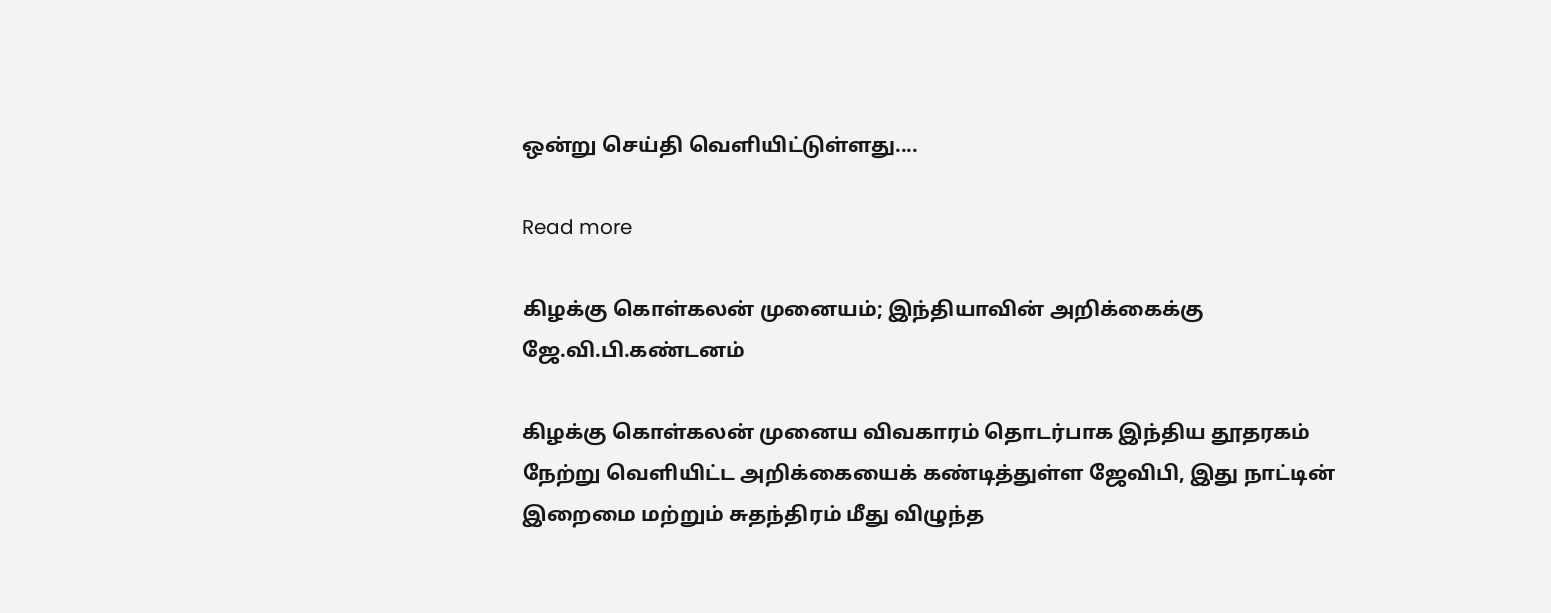ஒன்று செய்தி வெளியிட்டுள்ளது....

Read more

கிழக்கு கொள்கலன் முனையம்; இந்தியாவின் அறிக்கைக்கு ஜே.வி.பி.கண்டனம்

கிழக்கு கொள்கலன் முனைய விவகாரம் தொடர்பாக இந்திய தூதரகம் நேற்று வெளியிட்ட அறிக்கையைக் கண்டித்துள்ள ஜேவிபி, இது நாட்டின் இறைமை மற்றும் சுதந்திரம் மீது விழுந்த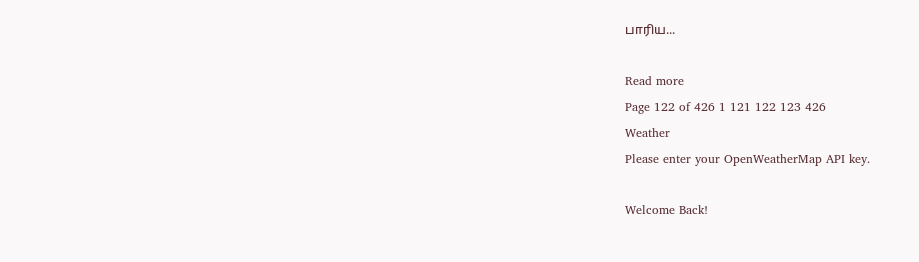பாரிய...

Read more
Page 122 of 426 1 121 122 123 426
Weather
Please enter your OpenWeatherMap API key.

Welcome Back!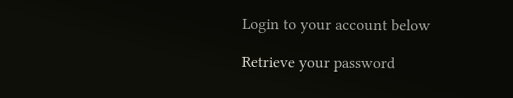Login to your account below

Retrieve your password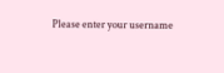Please enter your username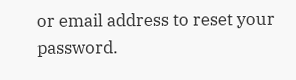or email address to reset your password.